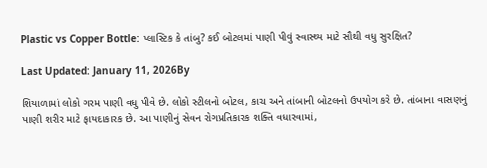Plastic vs Copper Bottle: પ્લાસ્ટિક કે તાંબુ? કઈ બોટલમાં પાણી પીવું સ્વાસ્થ્ય માટે સૌથી વધુ સુરક્ષિત?

Last Updated: January 11, 2026By

શિયાળામાં લોકો ગરમ પાણી વધુ પીવે છે. લોકો સ્ટીલનો બોટલ, કાચ અને તાંબાની બોટલનો ઉપયોગ કરે છે. તાંબાના વાસણનું પાણી શરીર માટે ફાયદાકારક છે. આ પાણીનું સેવન રોગપ્રતિકારક શક્તિ વધારવામાં,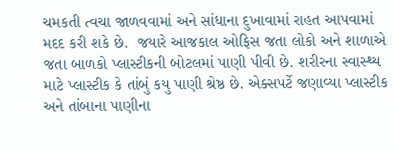ચમકતી ત્વચા જાળવવામાં અને સાંધાના દુખાવામાં રાહત આપવામાં મદદ કરી શકે છે.  જયારે આજકાલ ઓફિસ જતા લોકો અને શાળાએ જતા બાળકો પ્લાસ્ટીકની બોટલમાં પાણી પીવી છે. શરીરના સ્વાસ્થ્ય માટે પ્લાસ્ટીક કે તાંબું કયુ પાણી શ્રેષ્ઠ છે. એક્સપર્ટે જણાવ્યા પ્લાસ્ટીક અને તાંબાના પાણીના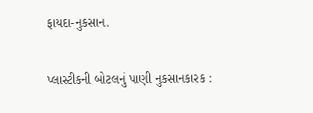ફાયદા-નુકસાન.

પ્લાસ્ટીકની બોટલનું પાણી નુકસાનકારક :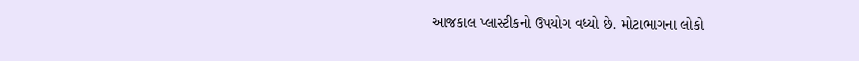આજકાલ પ્લાસ્ટીકનો ઉપયોગ વધ્યો છે. મોટાભાગના લોકો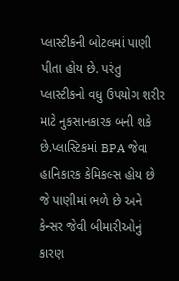પ્લાસ્ટીકની બોટલમાં પાણી પીતા હોય છે. પરંતુ પ્લાસ્ટીકનો વધુ ઉપયોગ શરીર માટે નુકસાનકારક બની શકે છે.પ્લાસ્ટિકમાં BPA જેવા હાનિકારક કેમિકલ્સ હોય છે જે પાણીમાં ભળે છે અને કેન્સર જેવી બીમારીઓનું કારણ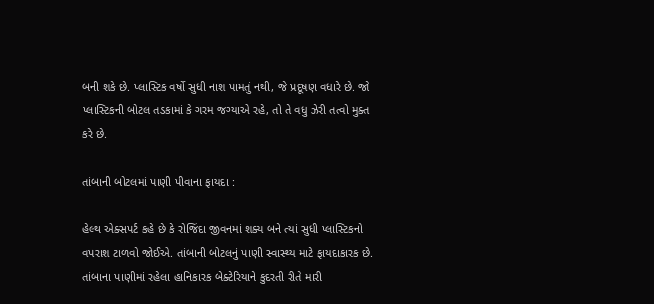બની શકે છે. પ્લાસ્ટિક વર્ષો સુધી નાશ પામતું નથી, જે પ્રદૂષણ વધારે છે. જો પ્લાસ્ટિકની બોટલ તડકામાં કે ગરમ જગ્યાએ રહે, તો તે વધુ ઝેરી તત્વો મુક્ત કરે છે.

તાંબાની બોટલમાં પાણી પીવાના ફાયદા :

હેલ્થ એક્સપર્ટ કહે છે કે રોજિંદા જીવનમાં શક્ય બને ત્યાં સુધી પ્લાસ્ટિકનો વપરાશ ટાળવો જોઈએ. તાંબાની બોટલનું પાણી સ્વાસ્થ્ય માટે ફાયદાકારક છે. તાંબાના પાણીમાં રહેલા હાનિકારક બેક્ટેરિયાને કુદરતી રીતે મારી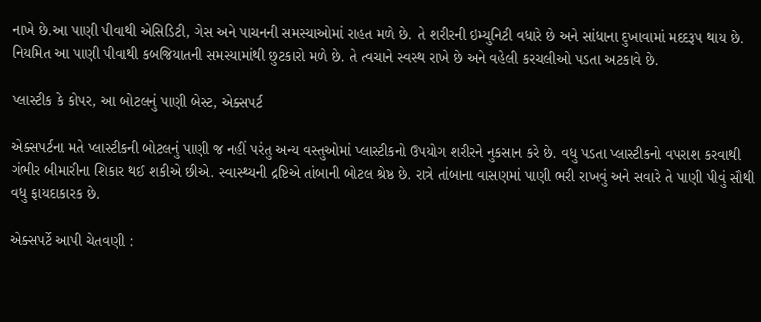નાખે છે.આ પાણી પીવાથી એસિડિટી, ગેસ અને પાચનની સમસ્યાઓમાં રાહત મળે છે. તે શરીરની ઇમ્યુનિટી વધારે છે અને સાંધાના દુખાવામાં મદદરૂપ થાય છે. નિયમિત આ પાણી પીવાથી કબજિયાતની સમસ્યામાંથી છુટકારો મળે છે. તે ત્વચાને સ્વસ્થ રાખે છે અને વહેલી કરચલીઓ પડતા અટકાવે છે.

પ્લાસ્ટીક કે કોપર, આ બોટલનું પાણી બેસ્ટ, એક્સપર્ટ

એક્સપર્ટના મતે પ્લાસ્ટીકની બોટલનું પાણી જ નહીં પરંતુ અન્ય વસ્તુઓમાં પ્લાસ્ટીકનો ઉપયોગ શરીરને નુકસાન કરે છે. વધુ પડતા પ્લાસ્ટીકનો વપરાશ કરવાથી ગંભીર બીમારીના શિકાર થઈ શકીએ છીએ. સ્વાસ્થ્યની દ્રષ્ટિએ તાંબાની બોટલ શ્રેષ્ઠ છે. રાત્રે તાંબાના વાસણમાં પાણી ભરી રાખવું અને સવારે તે પાણી પીવું સૌથી વધુ ફાયદાકારક છે.

એક્સપર્ટે આપી ચેતવણી :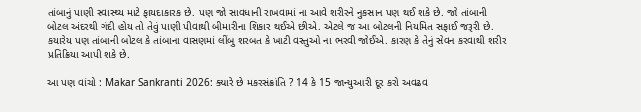તાંબાનું પાણી સ્વાસ્થ્ય માટે ફાયદાકારક છે. પણ જો સાવધાની રાખવામાં ના આવે શરીરને નુકસાન પણ થઈ શકે છે. જો તાંબાની બોટલ અંદરથી ગંદી હોય તો તેવું પાણી પીવાથી બીમારીના શિકાર થઈએ છીએ. એટલે જ આ બોટલની નિયમિત સફાઈ જરૂરી છે. કયારેય પણ તાંબાની બોટલ કે તાંબાના વાસણમાં લીંબુ શરબત કે ખાટી વસ્તુઓ ના ભરવી જોઈએ. કારણ કે તેનું સેવન કરવાથી શરીર પ્રતિક્રિયા આપી શકે છે.

આ પણ વાંચો : Makar Sankranti 2026: ક્યારે છે મકરસંક્રાંતિ ? 14 કે 15 જાન્યુઆરી દૂર કરો અવઢવ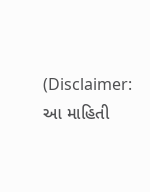(Disclaimer: આ માહિતી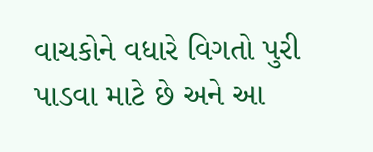વાચકોને વધારે વિગતો પુરી પાડવા માટે છે અને આ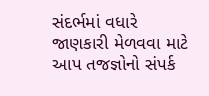સંદર્ભમાં વધારે જાણકારી મેળવવા માટે આપ તજજ્ઞોનો સંપર્ક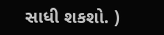સાધી શકશો. )